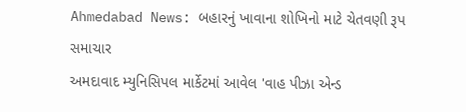Ahmedabad News: બહારનું ખાવાના શોખિનો માટે ચેતવણી રૂપ સમાચાર
અમદાવાદ મ્યુનિસિપલ માર્કેટમાં આવેલ 'વાહ પીઝા એન્ડ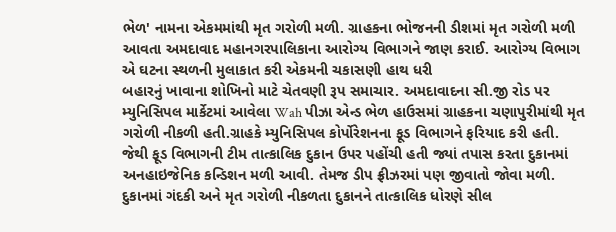ભેળ' નામના એકમમાંથી મૃત ગરોળી મળી. ગ્રાહકના ભોજનની ડીશમાં મૃત ગરોળી મળી આવતા અમદાવાદ મહાનગરપાલિકાના આરોગ્ય વિભાગને જાણ કરાઈ. આરોગ્ય વિભાગ એ ઘટના સ્થળની મુલાકાત કરી એકમની ચકાસણી હાથ ધરી
બહારનું ખાવાના શોખિનો માટે ચેતવણી રૂપ સમાચાર. અમદાવાદના સી.જી રોડ પર મ્યુનિસિપલ માર્કેટમાં આવેલા Wah પીઝા એન્ડ ભેળ હાઉસમાં ગ્રાહકના ચણાપુરીમાંથી મૃત ગરોળી નીકળી હતી.ગ્રાહકે મ્યુનિસિપલ કોર્પોરેશનના ફૂડ વિભાગને ફરિયાદ કરી હતી. જેથી ફૂડ વિભાગની ટીમ તાત્કાલિક દુકાન ઉપર પહોંચી હતી જ્યાં તપાસ કરતા દુકાનમાં અનહાઇજેનિક કન્ડિશન મળી આવી. તેમજ ડીપ ફ્રીઝરમાં પણ જીવાતો જોવા મળી. દુકાનમાં ગંદકી અને મૃત ગરોળી નીકળતા દુકાનને તાત્કાલિક ધોરણે સીલ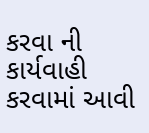કરવા ની કાર્યવાહી કરવામાં આવી